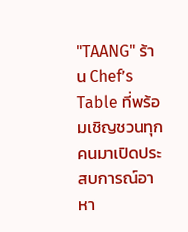"TAANG" ร้าน Chef’s Table ที่พร้อมเชิญชวนทุกคนมาเปิดประสบการณ์อาหา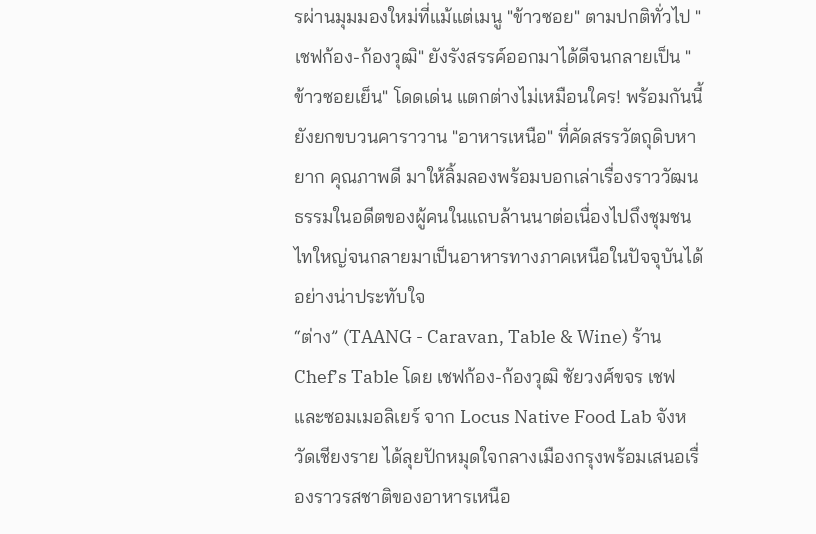รผ่านมุมมองใหม่ที่แม้แต่เมนู "ข้าวซอย" ตามปกติทั่วไป "เชฟก้อง-ก้องวุฒิ" ยังรังสรรค์ออกมาได้ดีจนกลายเป็น "ข้าวซอยเย็น" โดดเด่น แตกต่างไม่เหมือนใคร! พร้อมกันนี้ยังยกขบวนคาราวาน "อาหารเหนือ" ที่คัดสรรวัตถุดิบหายาก คุณภาพดี มาให้ลิ้มลองพร้อมบอกเล่าเรื่องราววัฒนธรรมในอดีตของผู้คนในแถบล้านนาต่อเนื่องไปถึงชุมชนไทใหญ่จนกลายมาเป็นอาหารทางภาคเหนือในปัจจุบันได้อย่างน่าประทับใจ
“ต่าง” (TAANG - Caravan, Table & Wine) ร้าน Chef’s Table โดย เชฟก้อง-ก้องวุฒิ ชัยวงศ์ขจร เชฟและซอมเมอลิเยร์ จาก Locus Native Food Lab จังหวัดเชียงราย ได้ลุยปักหมุดใจกลางเมืองกรุงพร้อมเสนอเรื่องราวรสชาติของอาหารเหนือ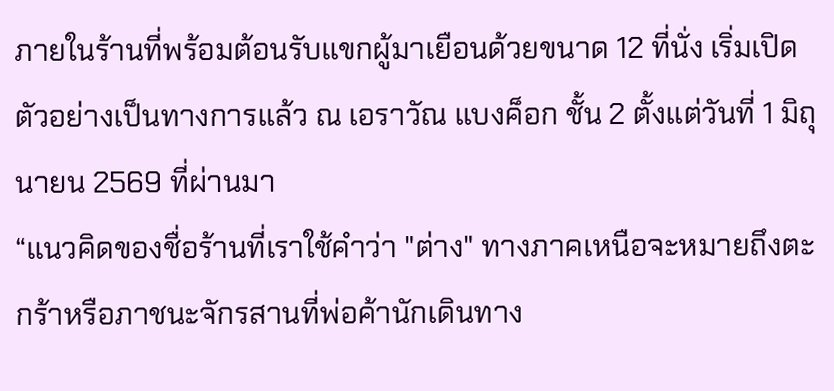ภายในร้านที่พร้อมต้อนรับแขกผู้มาเยือนด้วยขนาด 12 ที่นั่ง เริ่มเปิดตัวอย่างเป็นทางการแล้ว ณ เอราวัณ แบงค็อก ชั้น 2 ตั้งแต่วันที่ 1 มิถุนายน 2569 ที่ผ่านมา
“แนวคิดของชื่อร้านที่เราใช้คำว่า "ต่าง" ทางภาคเหนือจะหมายถึงตะกร้าหรือภาชนะจักรสานที่พ่อค้านักเดินทาง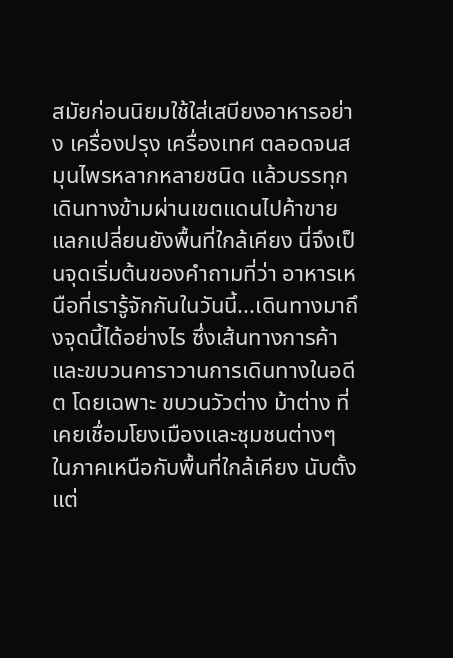สมัยก่อนนิยมใช้ใส่เสบียงอาหารอย่าง เครื่องปรุง เครื่องเทศ ตลอดจนสมุนไพรหลากหลายชนิด แล้วบรรทุกเดินทางข้ามผ่านเขตแดนไปค้าขายแลกเปลี่ยนยังพื้นที่ใกล้เคียง นี่จึงเป็นจุดเริ่มต้นของคำถามที่ว่า อาหารเหนือที่เรารู้จักกันในวันนี้...เดินทางมาถึงจุดนี้ได้อย่างไร ซึ่งเส้นทางการค้าและขบวนคาราวานการเดินทางในอดีต โดยเฉพาะ ขบวนวัวต่าง ม้าต่าง ที่เคยเชื่อมโยงเมืองและชุมชนต่างๆ ในภาคเหนือกับพื้นที่ใกล้เคียง นับตั้งแต่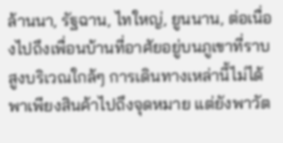ล้านนา, รัฐฉาน, ไทใหญ่, ยูนนาน, ต่อเนื่องไปถึงเพื่อนบ้านที่อาศัยอยู่บนภูเขาที่ราบสูงบริเวณใกล้ๆ การเดินทางเหล่านี้ไม่ได้พาเพียงสินค้าไปถึงจุดหมาย แต่ยังพาวัต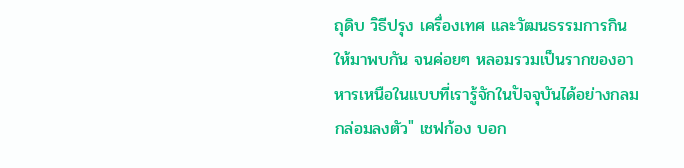ถุดิบ วิธีปรุง เครื่องเทศ และวัฒนธรรมการกินให้มาพบกัน จนค่อยๆ หลอมรวมเป็นรากของอาหารเหนือในแบบที่เรารู้จักในปัจจุบันได้อย่างกลมกล่อมลงตัว" เชฟก้อง บอก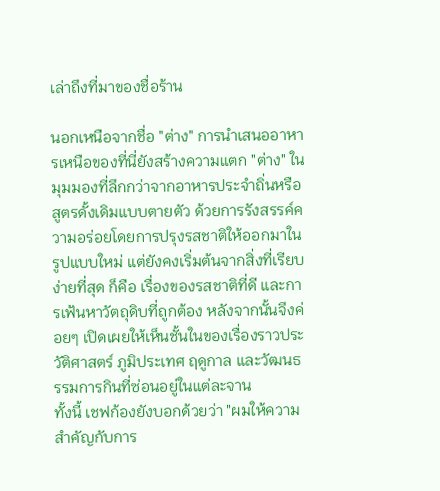เล่าถึงที่มาของชื่อร้าน

นอกเหนือจากชื่อ "ต่าง" การนำเสนออาหารเหนือของที่นี่ยังสร้างความแตก "ต่าง" ในมุมมองที่ลึกกว่าจากอาหารประจำถิ่นหรือสูตรดั้งเดิมแบบตายตัว ด้วยการรังสรรค์ความอร่อยโดยการปรุงรสชาติให้ออกมาในรูปแบบใหม่ แต่ยังคงเริ่มต้นจากสิ่งที่เรียบง่ายที่สุด ก็คือ เรื่องของรสชาติที่ดี และการเฟ้นหาวัตถุดิบที่ถูกต้อง หลังจากนั้นจึงค่อยๆ เปิดเผยให้เห็นชั้นในของเรื่องราวประวัติศาสตร์ ภูมิประเทศ ฤดูกาล และวัฒนธรรมการกินที่ซ่อนอยู่ในแต่ละจาน
ทั้งนี้ เชฟก้องยังบอกด้วยว่า "ผมให้ความสำคัญกับการ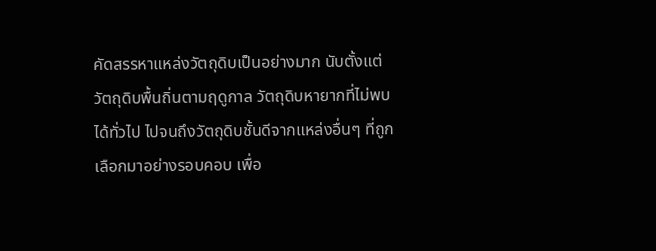คัดสรรหาแหล่งวัตถุดิบเป็นอย่างมาก นับตั้งแต่วัตถุดิบพื้นถิ่นตามฤดูกาล วัตถุดิบหายากที่ไม่พบได้ทั่วไป ไปจนถึงวัตถุดิบชั้นดีจากแหล่งอื่นๆ ที่ถูกเลือกมาอย่างรอบคอบ เพื่อ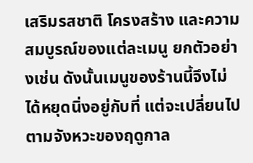เสริมรสชาติ โครงสร้าง และความสมบูรณ์ของแต่ละเมนู ยกตัวอย่างเช่น ดังนั้นเมนูของร้านนี้จึงไม่ได้หยุดนิ่งอยู่กับที่ แต่จะเปลี่ยนไปตามจังหวะของฤดูกาล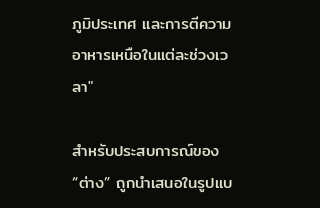ภูมิประเทศ และการตีความอาหารเหนือในแต่ละช่วงเวลา"

สำหรับประสบการณ์ของ “ต่าง” ถูกนำเสนอในรูปแบ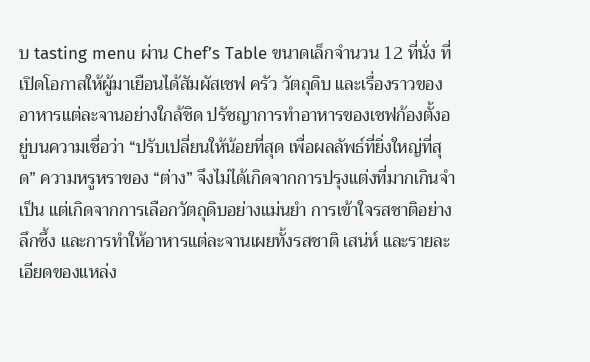บ tasting menu ผ่าน Chef’s Table ขนาดเล็กจำนวน 12 ที่นั่ง ที่เปิดโอกาสให้ผู้มาเยือนได้สัมผัสเชฟ ครัว วัตถุดิบ และเรื่องราวของอาหารแต่ละจานอย่างใกล้ชิด ปรัชญาการทำอาหารของเชฟก้องตั้งอยู่บนความเชื่อว่า “ปรับเปลี่ยนให้น้อยที่สุด เพื่อผลลัพธ์ที่ยิ่งใหญ่ที่สุด” ความหรูหราของ “ต่าง” จึงไม่ได้เกิดจากการปรุงแต่งที่มากเกินจำเป็น แต่เกิดจากการเลือกวัตถุดิบอย่างแม่นยำ การเข้าใจรสชาติอย่างลึกซึ้ง และการทำให้อาหารแต่ละจานเผยทั้งรสชาติ เสน่ห์ และรายละเอียดของแหล่ง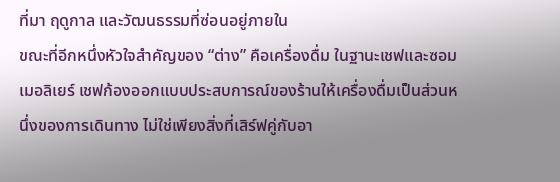ที่มา ฤดูกาล และวัฒนธรรมที่ซ่อนอยู่ภายใน
ขณะที่อีกหนึ่งหัวใจสำคัญของ “ต่าง” คือเครื่องดื่ม ในฐานะเชฟและซอมเมอลิเยร์ เชฟก้องออกแบบประสบการณ์ของร้านให้เครื่องดื่มเป็นส่วนหนึ่งของการเดินทาง ไม่ใช่เพียงสิ่งที่เสิร์ฟคู่กับอา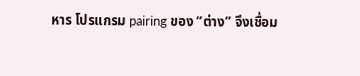หาร โปรแกรม pairing ของ “ต่าง” จึงเชื่อม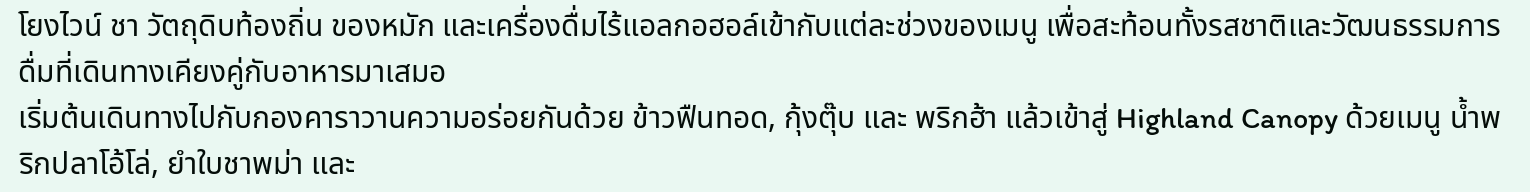โยงไวน์ ชา วัตถุดิบท้องถิ่น ของหมัก และเครื่องดื่มไร้แอลกอฮอล์เข้ากับแต่ละช่วงของเมนู เพื่อสะท้อนทั้งรสชาติและวัฒนธรรมการดื่มที่เดินทางเคียงคู่กับอาหารมาเสมอ
เริ่มต้นเดินทางไปกับกองคาราวานความอร่อยกันด้วย ข้าวฟืนทอด, กุ้งตุ๊บ และ พริกฮ้า แล้วเข้าสู่ Highland Canopy ด้วยเมนู น้ำพริกปลาโอ้โล่, ยำใบชาพม่า และ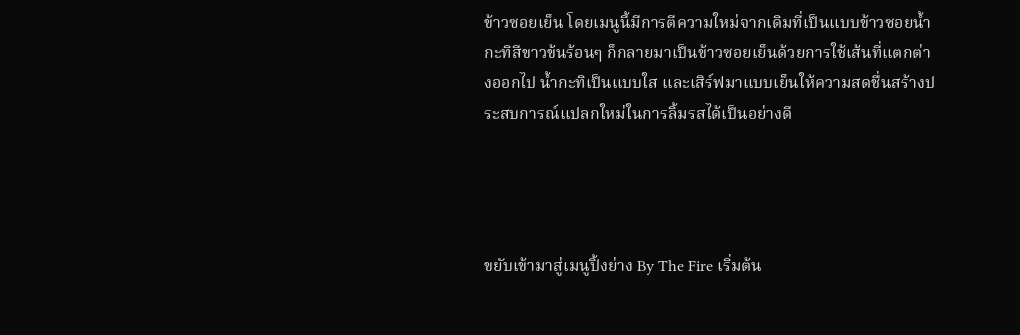ข้าวซอยเย็น โดยเมนูนี้มีการตีความใหม่จากเดิมที่เป็นแบบข้าวซอยน้ำกะทิสีขาวข้นร้อนๆ ก็กลายมาเป็นข้าวซอยเย็นด้วยการใช้เส้นที่แตกต่างออกไป น้ำกะทิเป็นแบบใส และเสิร์ฟมาแบบเย็นให้ความสดชื่นสร้างประสบการณ์แปลกใหม่ในการลิ้มรสได้เป็นอย่างดี




ขยับเข้ามาสู่เมนูปิ้งย่าง By The Fire เริ่มต้น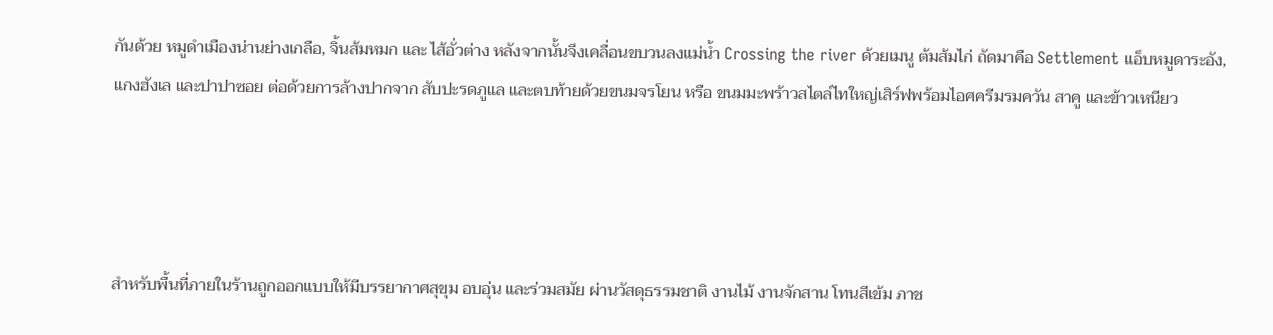กันด้วย หมูดำเมืองน่านย่างเกลือ, จิ้นส้มหมก และ ไส้อั่วต่าง หลังจากนั้นจึงเคลื่อนขบวนลงแม่น้ำ Crossing the river ด้วยเมนู ต้มส้มไก่ ถัดมาคือ Settlement แอ็บหมูดาระอัง, แกงฮังเล และปาปาซอย ต่อด้วยการล้างปากจาก สับปะรดภูแล และตบท้ายด้วยขนมจรโยน หรือ ขนมมะพร้าวสไตล์ไทใหญ่เสิร์ฟพร้อมไอศครีมรมควัน สาคู และข้าวเหนียว




สำหรับพื้นที่ภายในร้านถูกออกแบบให้มีบรรยากาศสุขุม อบอุ่น และร่วมสมัย ผ่านวัสดุธรรมชาติ งานไม้ งานจักสาน โทนสีเข้ม ภาช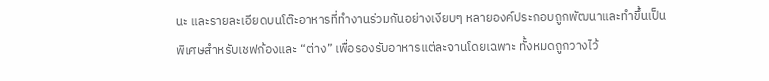นะ และรายละเอียดบนโต๊ะอาหารที่ทำงานร่วมกันอย่างเงียบๆ หลายองค์ประกอบถูกพัฒนาและทำขึ้นเป็นพิเศษสำหรับเชฟก้องและ “ต่าง” เพื่อรองรับอาหารแต่ละจานโดยเฉพาะ ทั้งหมดถูกวางไว้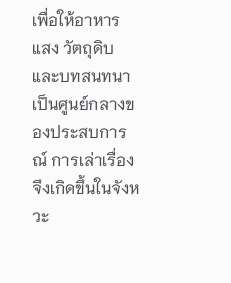เพื่อให้อาหาร แสง วัตถุดิบ และบทสนทนาเป็นศูนย์กลางของประสบการณ์ การเล่าเรื่องจึงเกิดขึ้นในจังหวะ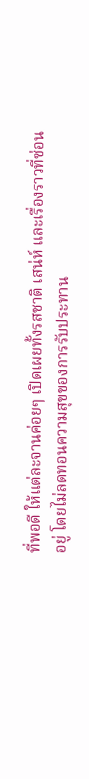ที่พอดี ให้แต่ละจานค่อยๆ เปิดเผยทั้งรสชาติ เสน่ห์ และเรื่องราวที่ซ่อนอยู่ โดยไม่ลดทอนความสุขของการรับประทาน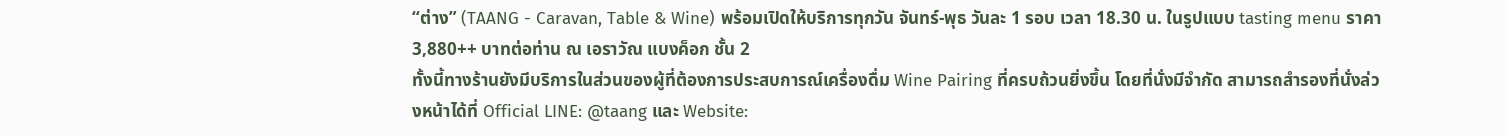“ต่าง” (TAANG - Caravan, Table & Wine) พร้อมเปิดให้บริการทุกวัน จันทร์-พุธ วันละ 1 รอบ เวลา 18.30 น. ในรูปแบบ tasting menu ราคา 3,880++ บาทต่อท่าน ณ เอราวัณ แบงค็อก ชั้น 2
ทั้งนี้ทางร้านยังมีบริการในส่วนของผู้ที่ต้องการประสบการณ์เครื่องดื่ม Wine Pairing ที่ครบถ้วนยิ่งขึ้น โดยที่นั่งมีจำกัด สามารถสำรองที่นั่งล่วงหน้าได้ที่ Official LINE: @taang และ Website: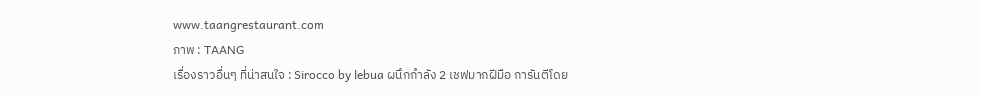www.taangrestaurant.com
ภาพ : TAANG
เรื่องราวอื่นๆ ที่น่าสนใจ : Sirocco by lebua ผนึกกำลัง 2 เชฟมากฝีมือ การันตีโดย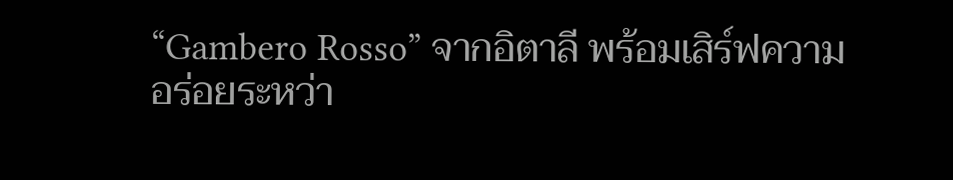“Gambero Rosso” จากอิตาลี พร้อมเสิร์ฟความอร่อยระหว่า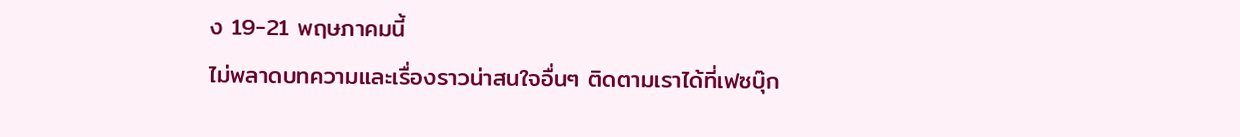ง 19-21 พฤษภาคมนี้
ไม่พลาดบทความและเรื่องราวน่าสนใจอื่นๆ ติดตามเราได้ที่เฟซบุ๊ก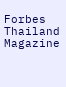Forbes Thailand Magazine